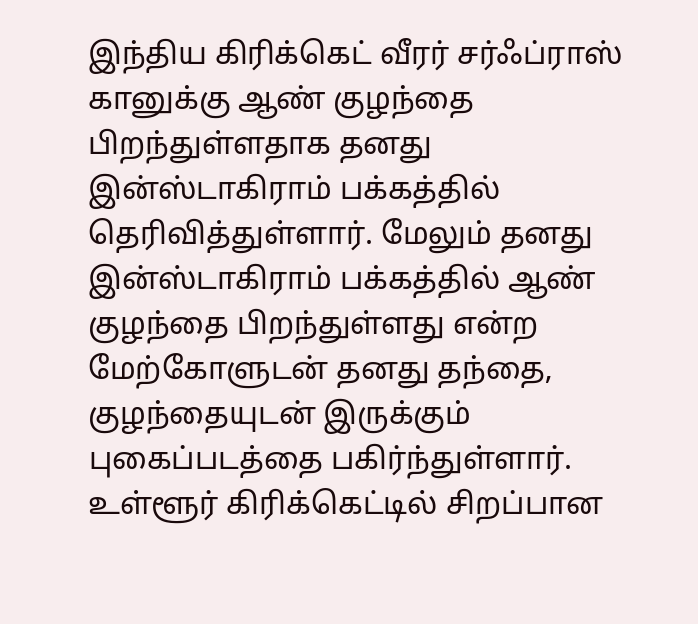இந்திய கிரிக்கெட் வீரர் சர்ஃப்ராஸ் கானுக்கு ஆண் குழந்தை பிறந்துள்ளதாக தனது இன்ஸ்டாகிராம் பக்கத்தில் தெரிவித்துள்ளார். மேலும் தனது இன்ஸ்டாகிராம் பக்கத்தில் ஆண் குழந்தை பிறந்துள்ளது என்ற மேற்கோளுடன் தனது தந்தை, குழந்தையுடன் இருக்கும் புகைப்படத்தை பகிர்ந்துள்ளார்.
உள்ளூர் கிரிக்கெட்டில் சிறப்பான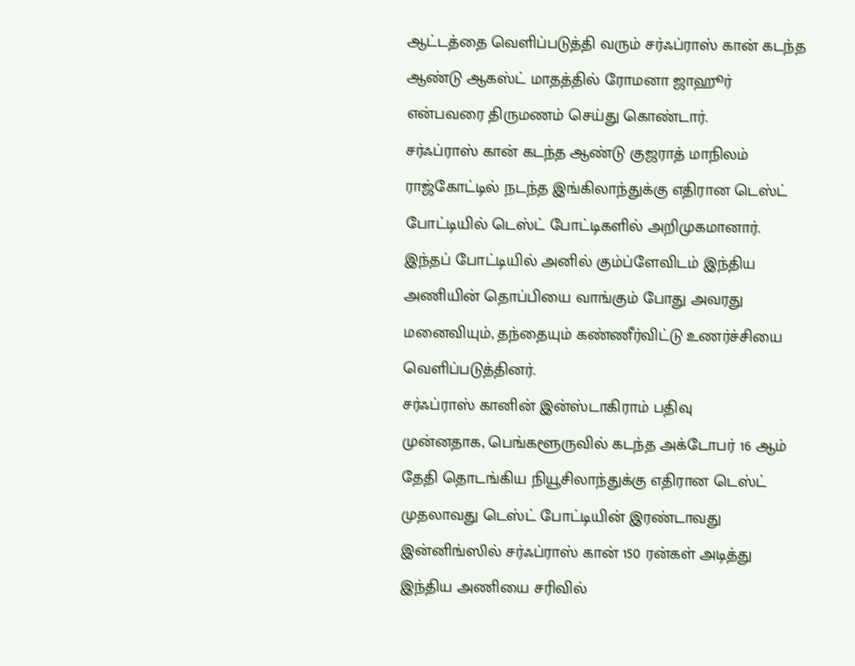ஆட்டத்தை வெளிப்படுத்தி வரும் சர்ஃப்ராஸ் கான் கடந்த ஆண்டு ஆகஸ்ட் மாதத்தில் ரோமனா ஜாஹூர் என்பவரை திருமணம் செய்து கொண்டார்.
சர்ஃப்ராஸ் கான் கடந்த ஆண்டு குஜராத் மாநிலம் ராஜ்கோட்டில் நடந்த இங்கிலாந்துக்கு எதிரான டெஸ்ட் போட்டியில் டெஸ்ட் போட்டிகளில் அறிமுகமானார். இந்தப் போட்டியில் அனில் கும்ப்ளேவிடம் இந்திய அணியின் தொப்பியை வாங்கும் போது அவரது மனைவியும், தந்தையும் கண்ணீர்விட்டு உணர்ச்சியை வெளிப்படுத்தினர்.
சர்ஃப்ராஸ் கானின் இன்ஸ்டாகிராம் பதிவு
முன்னதாக, பெங்களூருவில் கடந்த அக்டோபர் 16 ஆம் தேதி தொடங்கிய நியூசிலாந்துக்கு எதிரான டெஸ்ட் முதலாவது டெஸ்ட் போட்டியின் இரண்டாவது இன்னிங்ஸில் சர்ஃப்ராஸ் கான் 150 ரன்கள் அடித்து இந்திய அணியை சரிவில்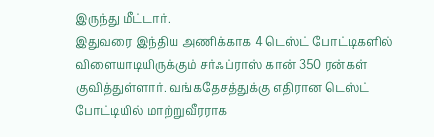இருந்து மீட்டார்.
இதுவரை இந்திய அணிக்காக 4 டெஸ்ட் போட்டிகளில் விளையாடியிருக்கும் சர்ஃப்ராஸ் கான் 350 ரன்கள் குவித்துள்ளார். வங்கதேசத்துக்கு எதிரான டெஸ்ட் போட்டியில் மாற்றுவீரராக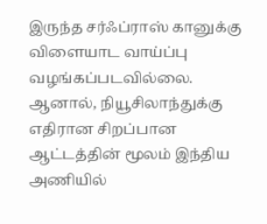இருந்த சர்ஃப்ராஸ் கானுக்கு விளையாட வாய்ப்பு வழங்கப்படவில்லை.
ஆனால், நியூசிலாந்துக்கு எதிரான சிறப்பான ஆட்டத்தின் மூலம் இந்திய அணியில்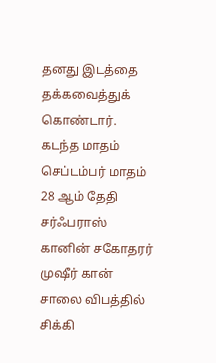தனது இடத்தை தக்கவைத்துக் கொண்டார்.
கடந்த மாதம் செப்டம்பர் மாதம் 28 ஆம் தேதி சர்ஃபராஸ் கானின் சகோதரர் முஷீர் கான் சாலை விபத்தில் சிக்கி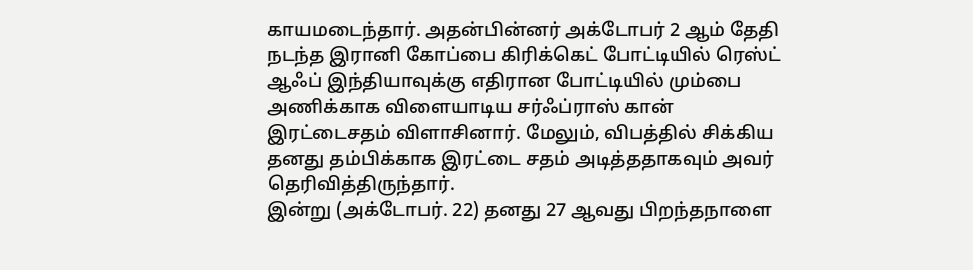காயமடைந்தார். அதன்பின்னர் அக்டோபர் 2 ஆம் தேதி நடந்த இரானி கோப்பை கிரிக்கெட் போட்டியில் ரெஸ்ட் ஆஃப் இந்தியாவுக்கு எதிரான போட்டியில் மும்பை அணிக்காக விளையாடிய சர்ஃப்ராஸ் கான் இரட்டைசதம் விளாசினார். மேலும், விபத்தில் சிக்கிய தனது தம்பிக்காக இரட்டை சதம் அடித்ததாகவும் அவர் தெரிவித்திருந்தார்.
இன்று (அக்டோபர். 22) தனது 27 ஆவது பிறந்தநாளை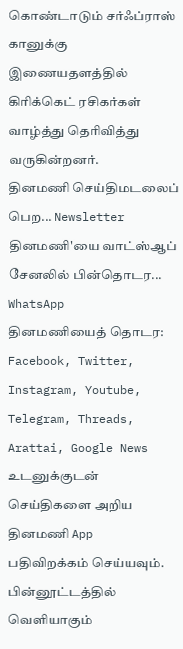கொண்டாடும் சர்ஃப்ராஸ் கானுக்கு இணையதளத்தில் கிரிக்கெட் ரசிகர்கள் வாழ்த்து தெரிவித்து வருகின்றனர்.
தினமணி செய்திமடலைப் பெற... Newsletter
தினமணி'யை வாட்ஸ்ஆப் சேனலில் பின்தொடர... WhatsApp
தினமணியைத் தொடர: Facebook, Twitter, Instagram, Youtube, Telegram, Threads, Arattai, Google News
உடனுக்குடன் செய்திகளை அறிய தினமணி App பதிவிறக்கம் செய்யவும்.
பின்னூட்டத்தில் வெளியாகும்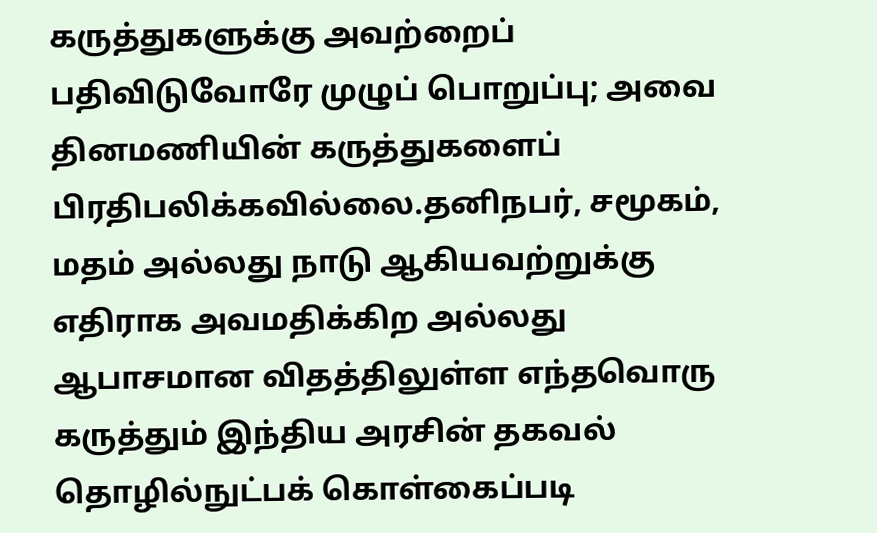கருத்துகளுக்கு அவற்றைப் பதிவிடுவோரே முழுப் பொறுப்பு; அவை தினமணியின் கருத்துகளைப் பிரதிபலிக்கவில்லை.தனிநபர், சமூகம், மதம் அல்லது நாடு ஆகியவற்றுக்கு எதிராக அவமதிக்கிற அல்லது ஆபாசமான விதத்திலுள்ள எந்தவொரு கருத்தும் இந்திய அரசின் தகவல் தொழில்நுட்பக் கொள்கைப்படி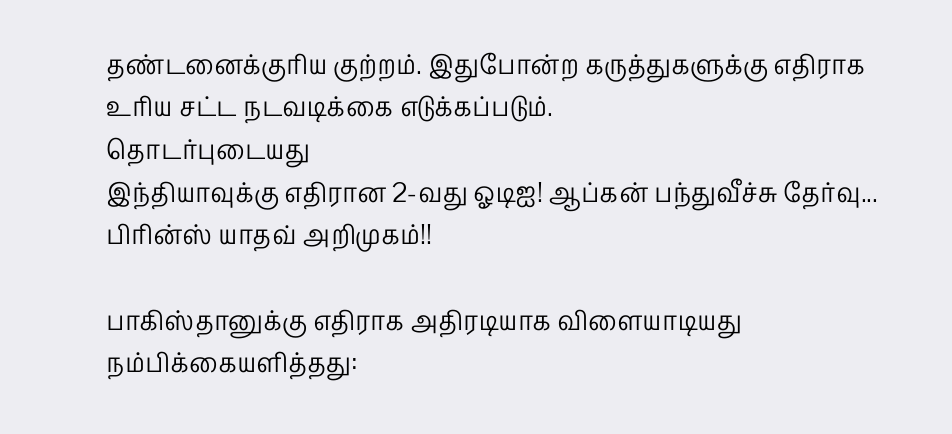தண்டனைக்குரிய குற்றம். இதுபோன்ற கருத்துகளுக்கு எதிராக உரிய சட்ட நடவடிக்கை எடுக்கப்படும்.
தொடர்புடையது
இந்தியாவுக்கு எதிரான 2-வது ஓடிஐ! ஆப்கன் பந்துவீச்சு தேர்வு... பிரின்ஸ் யாதவ் அறிமுகம்!!

பாகிஸ்தானுக்கு எதிராக அதிரடியாக விளையாடியது நம்பிக்கையளித்தது: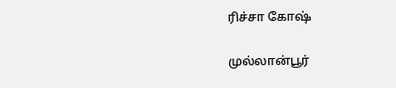ரிச்சா கோஷ்

முல்லான்பூர்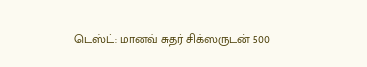டெஸ்ட்: மானவ் சுதர் சிக்ஸருடன் 500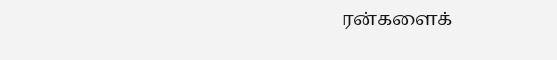ரன்களைக்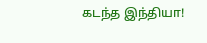கடந்த இந்தியா!